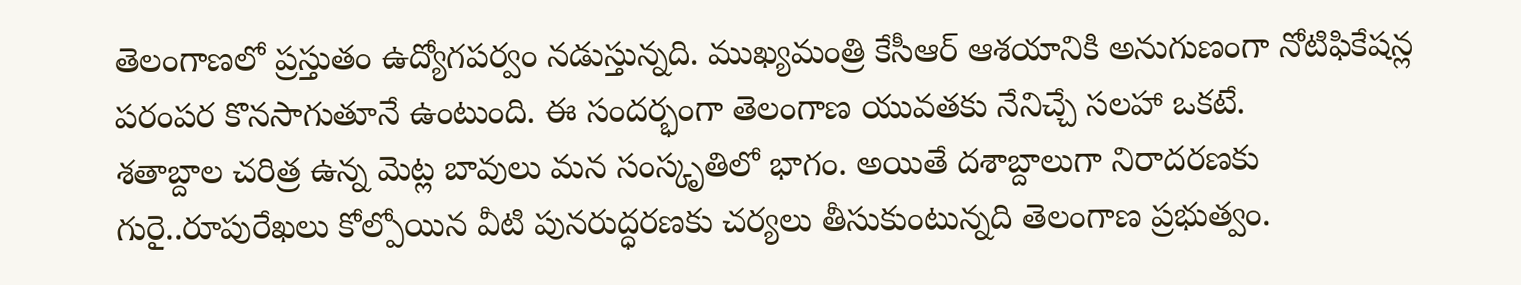తెలంగాణలో ప్రస్తుతం ఉద్యోగపర్వం నడుస్తున్నది. ముఖ్యమంత్రి కేసీఆర్ ఆశయానికి అనుగుణంగా నోటిఫికేషన్ల పరంపర కొనసాగుతూనే ఉంటుంది. ఈ సందర్భంగా తెలంగాణ యువతకు నేనిచ్చే సలహా ఒకటే.
శతాబ్దాల చరిత్ర ఉన్న మెట్ల బావులు మన సంస్కృతిలో భాగం. అయితే దశాబ్దాలుగా నిరాదరణకు గురై..రూపురేఖలు కోల్పోయిన వీటి పునరుద్ధరణకు చర్యలు తీసుకుంటున్నది తెలంగాణ ప్రభుత్వం.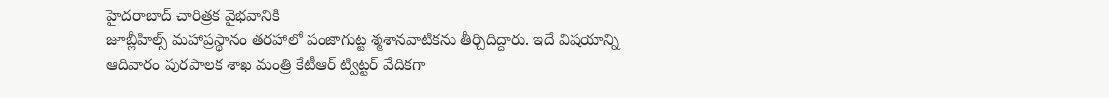హైదరాబాద్ చారిత్రక వైభవానికి
జూబ్లీహిల్స్ మహాప్రస్థానం తరహాలో పంజాగుట్ట శ్మశానవాటికను తీర్చిదిద్దారు. ఇదే విషయాన్ని ఆదివారం పురపాలక శాఖ మంత్రి కేటీఆర్ ట్విట్టర్ వేదికగా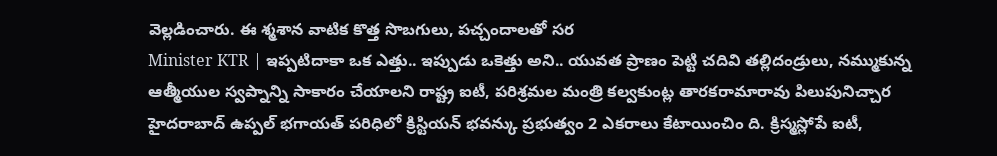వెల్లడించారు. ఈ శ్మశాన వాటిక కొత్త సొబగులు, పచ్చందాలతో సర
Minister KTR | ఇప్పటిదాకా ఒక ఎత్తు.. ఇప్పుడు ఒకెత్తు అని.. యువత ప్రాణం పెట్టి చదివి తల్లిదండ్రులు, నమ్ముకున్న ఆత్మీయుల స్వప్నాన్ని సాకారం చేయాలని రాష్ట్ర ఐటీ, పరిశ్రమల మంత్రి కల్వకుంట్ల తారకరామారావు పిలుపునిచ్చార
హైదరాబాద్ ఉప్పల్ భగాయత్ పరిధిలో క్రిస్టియన్ భవన్కు ప్రభుత్వం 2 ఎకరాలు కేటాయించిం ది. క్రిస్మస్లోపే ఐటీ,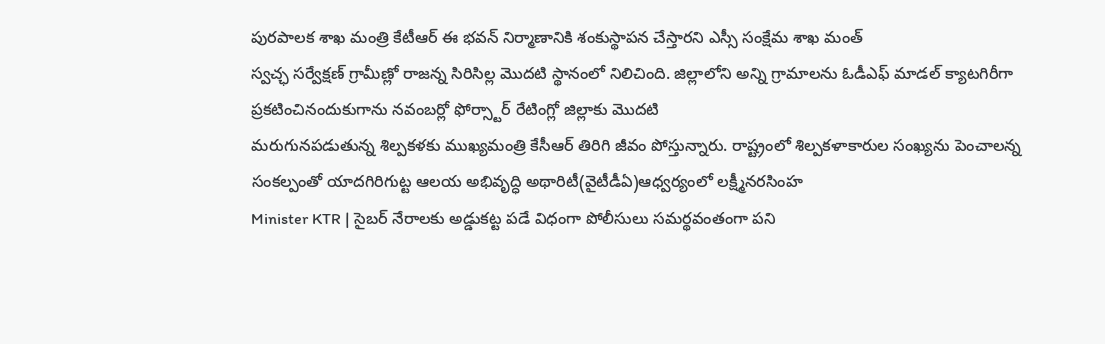పురపాలక శాఖ మంత్రి కేటీఆర్ ఈ భవన్ నిర్మాణానికి శంకుస్థాపన చేస్తారని ఎస్సీ సంక్షేమ శాఖ మంత్
స్వచ్ఛ సర్వేక్షణ్ గ్రామీణ్లో రాజన్న సిరిసిల్ల మొదటి స్థానంలో నిలిచింది. జిల్లాలోని అన్ని గ్రామాలను ఓడీఎఫ్ మాడల్ క్యాటగిరీగా ప్రకటించినందుకుగాను నవంబర్లో ఫోర్స్టార్ రేటింగ్లో జిల్లాకు మొదటి
మరుగునపడుతున్న శిల్పకళకు ముఖ్యమంత్రి కేసీఆర్ తిరిగి జీవం పోస్తున్నారు. రాష్ట్రంలో శిల్పకళాకారుల సంఖ్యను పెంచాలన్న సంకల్పంతో యాదగిరిగుట్ట ఆలయ అభివృద్ధి అథారిటీ(వైటీడీఏ)ఆధ్వర్యంలో లక్ష్మీనరసింహ
Minister KTR | సైబర్ నేరాలకు అడ్డుకట్ట పడే విధంగా పోలీసులు సమర్థవంతంగా పని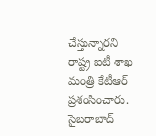చేస్తున్నారని రాష్ట్ర ఐటీ శాఖ మంత్రి కేటీఆర్ ప్రశంసించారు. సైబరాబాద్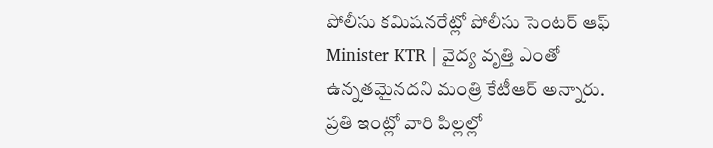పోలీసు కమిషనరేట్లో పోలీసు సెంటర్ ఆఫ్
Minister KTR | వైద్య వృత్తి ఎంతో ఉన్నతమైనదని మంత్రి కేటీఆర్ అన్నారు. ప్రతి ఇంట్లో వారి పిల్లల్లో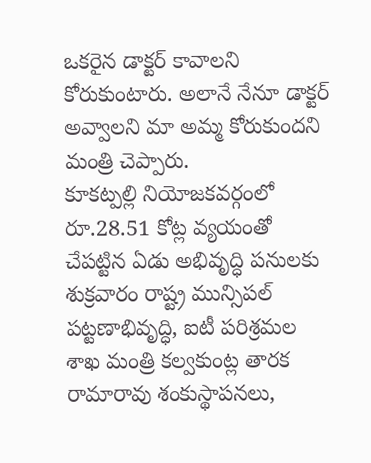ఒకరైన డాక్టర్ కావాలని కోరుకుంటారు. అలానే నేనూ డాక్టర్ అవ్వాలని మా అమ్మ కోరుకుందని మంత్రి చెప్పారు.
కూకట్పల్లి నియోజకవర్గంలో రూ.28.51 కోట్ల వ్యయంతో చేపట్టిన ఏడు అభివృద్ధి పనులకు శుక్రవారం రాష్ట్ర మున్సిపల్ పట్టణాభివృద్ధి, ఐటీ పరిశ్రమల శాఖ మంత్రి కల్వకుంట్ల తారక రామారావు శంకుస్థాపనలు,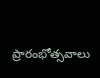ప్రారంభోత్సవాలు